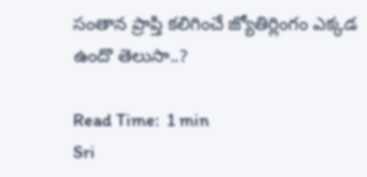సంతాన ప్రాప్తి కలిగించే జ్యోతిర్లింగం ఎక్కడ ఉందొ తెలుసా..?

Read Time:  1 min
Sri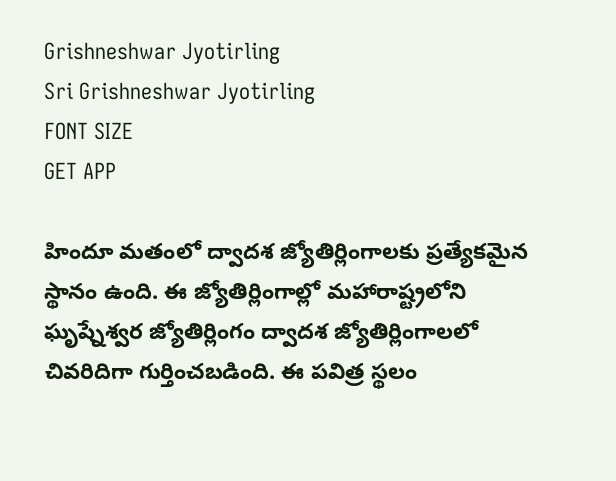Grishneshwar Jyotirling
Sri Grishneshwar Jyotirling
FONT SIZE
GET APP

హిందూ మతంలో ద్వాదశ జ్యోతిర్లింగాలకు ప్రత్యేకమైన స్థానం ఉంది. ఈ జ్యోతిర్లింగాల్లో మహారాష్ట్రలోని ఘృష్నేశ్వర జ్యోతిర్లింగం ద్వాదశ జ్యోతిర్లింగాలలో చివరిదిగా గుర్తించబడింది. ఈ పవిత్ర స్థలం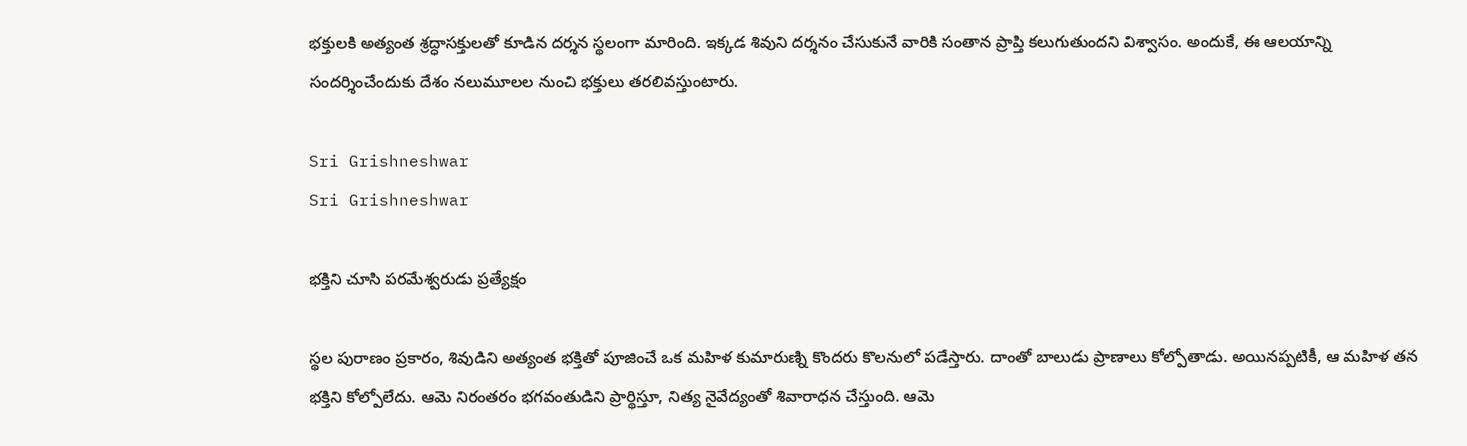భక్తులకి అత్యంత శ్రద్ధాసక్తులతో కూడిన దర్శన స్థలంగా మారింది. ఇక్కడ శివుని దర్శనం చేసుకునే వారికి సంతాన ప్రాప్తి కలుగుతుందని విశ్వాసం. అందుకే, ఈ ఆలయాన్ని సందర్శించేందుకు దేశం నలుమూలల నుంచి భక్తులు తరలివస్తుంటారు.

Sri Grishneshwar
Sri Grishneshwar

భక్తిని చూసి పరమేశ్వరుడు ప్రత్యేక్షం

స్థల పురాణం ప్రకారం, శివుడిని అత్యంత భక్తితో పూజించే ఒక మహిళ కుమారుణ్ని కొందరు కొలనులో పడేస్తారు. దాంతో బాలుడు ప్రాణాలు కోల్పోతాడు. అయినప్పటికీ, ఆ మహిళ తన భక్తిని కోల్పోలేదు. ఆమె నిరంతరం భగవంతుడిని ప్రార్థిస్తూ, నిత్య నైవేద్యంతో శివారాధన చేస్తుంది. ఆమె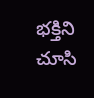భక్తిని చూసి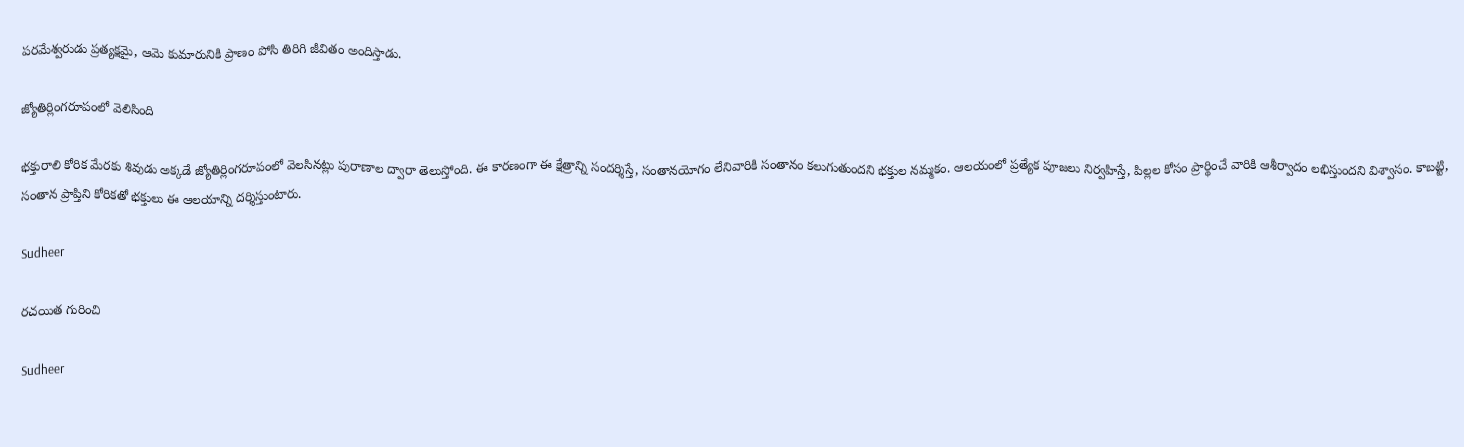పరమేశ్వరుడు ప్రత్యక్షమై, ఆమె కుమారునికి ప్రాణం పోసి తిరిగి జీవితం అందిస్తాడు.

జ్యోతిర్లింగరూపంలో వెలిసింది

భక్తురాలి కోరిక మేరకు శివుడు అక్కడే జ్యోతిర్లింగరూపంలో వెలసినట్లు పురాణాల ద్వారా తెలుస్తోంది. ఈ కారణంగా ఈ క్షేత్రాన్ని సందర్శిస్తే, సంతానయోగం లేనివారికి సంతానం కలుగుతుందని భక్తుల నమ్మకం. ఆలయంలో ప్రత్యేక పూజలు నిర్వహిస్తే, పిల్లల కోసం ప్రార్థించే వారికి ఆశీర్వాదం లభిస్తుందని విశ్వాసం. కాబట్టి, సంతాన ప్రాప్తిని కోరికతో భక్తులు ఈ ఆలయాన్ని దర్శిస్తుంటారు.

Sudheer

రచయిత గురించి

Sudheer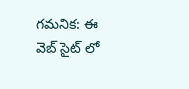గమనిక: ఈ వెబ్ సైట్ లో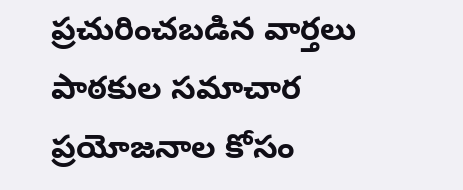ప్రచురించబడిన వార్తలు పాఠకుల సమాచార ప్రయోజనాల కోసం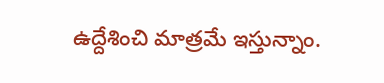ఉద్దేశించి మాత్రమే ఇస్తున్నాం.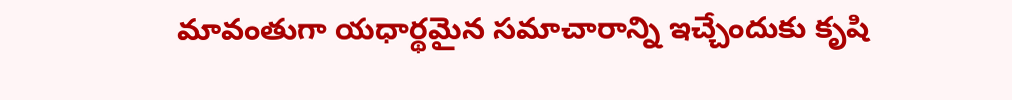మావంతుగా యధార్థమైన సమాచారాన్ని ఇచ్చేందుకు కృషి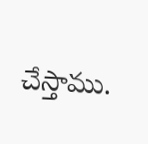చేస్తాము.